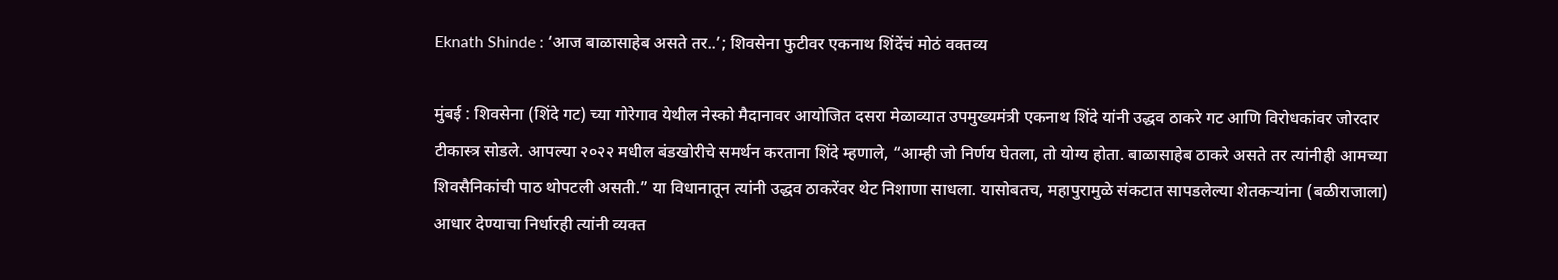Eknath Shinde : ‘आज बाळासाहेब असते तर..’; शिवसेना फुटीवर एकनाथ शिंदेंचं मोठं वक्तव्य

मुंबई : शिवसेना (शिंदे गट) च्या गोरेगाव येथील नेस्को मैदानावर आयोजित दसरा मेळाव्यात उपमुख्यमंत्री एकनाथ शिंदे यांनी उद्धव ठाकरे गट आणि विरोधकांवर जोरदार टीकास्त्र सोडले. आपल्या २०२२ मधील बंडखोरीचे समर्थन करताना शिंदे म्हणाले, “आम्ही जो निर्णय घेतला, तो योग्य होता. बाळासाहेब ठाकरे असते तर त्यांनीही आमच्या शिवसैनिकांची पाठ थोपटली असती.” या विधानातून त्यांनी उद्धव ठाकरेंवर थेट निशाणा साधला. यासोबतच, महापुरामुळे संकटात सापडलेल्या शेतकऱ्यांना (बळीराजाला) आधार देण्याचा निर्धारही त्यांनी व्यक्त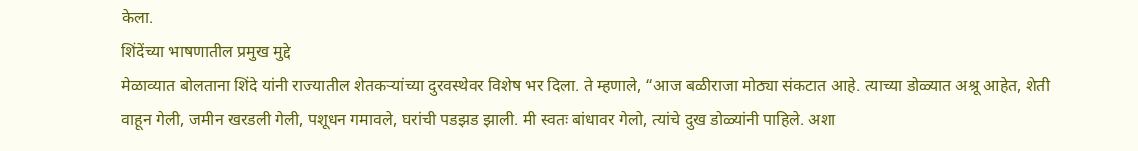केला.
शिंदेंच्या भाषणातील प्रमुख मुद्दे
मेळाव्यात बोलताना शिंदे यांनी राज्यातील शेतकऱ्यांच्या दुरवस्थेवर विशेष भर दिला. ते म्हणाले, “आज बळीराजा मोठ्या संकटात आहे. त्याच्या डोळ्यात अश्रू आहेत, शेती वाहून गेली, जमीन खरडली गेली, पशूधन गमावले, घरांची पडझड झाली. मी स्वतः बांधावर गेलो, त्यांचे दुख डोळ्यांनी पाहिले. अशा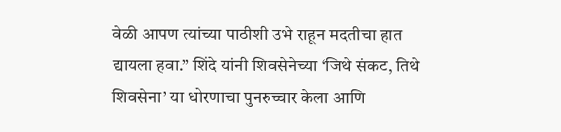वेळी आपण त्यांच्या पाठीशी उभे राहून मदतीचा हात द्यायला हवा.” शिंदे यांनी शिवसेनेच्या ‘जिथे संकट, तिथे शिवसेना’ या धोरणाचा पुनरुच्चार केला आणि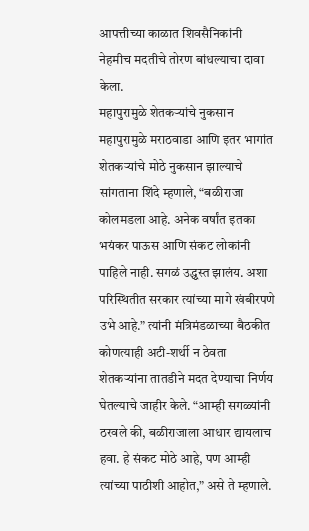आपत्तीच्या काळात शिवसैनिकांनी नेहमीच मदतीचे तोरण बांधल्याचा दावा केला.
महापुरामुळे शेतकऱ्यांचे नुकसान
महापुरामुळे मराठवाडा आणि इतर भागांत शेतकऱ्यांचे मोठे नुकसान झाल्याचे सांगताना शिंदे म्हणाले, “बळीराजा कोलमडला आहे. अनेक वर्षांत इतका भयंकर पाऊस आणि संकट लोकांनी पाहिले नाही. सगळं उद्ध्वस्त झालंय. अशा परिस्थितीत सरकार त्यांच्या मागे खंबीरपणे उभे आहे.” त्यांनी मंत्रिमंडळाच्या बैठकीत कोणत्याही अटी-शर्थी न ठेवता शेतकऱ्यांना तातडीने मदत देण्याचा निर्णय घेतल्याचे जाहीर केले. “आम्ही सगळ्यांनी ठरवले की, बळीराजाला आधार द्यायलाच हवा. हे संकट मोठे आहे, पण आम्ही त्यांच्या पाठीशी आहोत,” असे ते म्हणाले.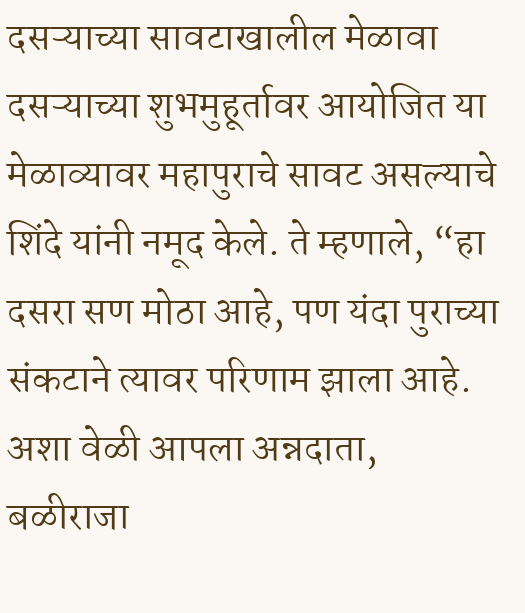दसऱ्याच्या सावटाखालील मेळावा
दसऱ्याच्या शुभमुहूर्तावर आयोजित या मेळाव्यावर महापुराचे सावट असल्याचे शिंदे यांनी नमूद केले. ते म्हणाले, “हा दसरा सण मोठा आहे, पण यंदा पुराच्या संकटाने त्यावर परिणाम झाला आहे. अशा वेळी आपला अन्नदाता, बळीराजा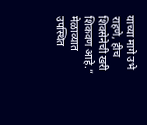याच्या मागे उभे राहणे, हीच शिवसेनेची खरी शिकवण आहे.” मेळाव्यात उपस्थित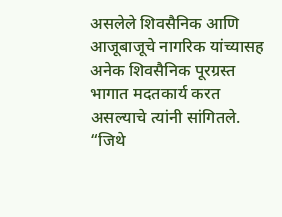असलेले शिवसैनिक आणि आजूबाजूचे नागरिक यांच्यासह अनेक शिवसैनिक पूरग्रस्त भागात मदतकार्य करत असल्याचे त्यांनी सांगितले. “जिथे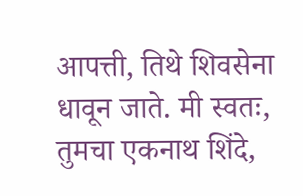आपत्ती, तिथे शिवसेना धावून जाते. मी स्वतः, तुमचा एकनाथ शिंदे,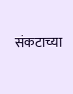संकटाच्या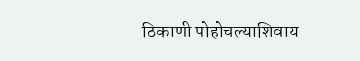ठिकाणी पोहोचल्याशिवाय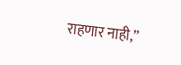राहणार नाही,”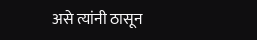असे त्यांनी ठासून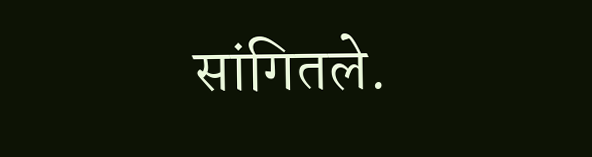सांगितले.